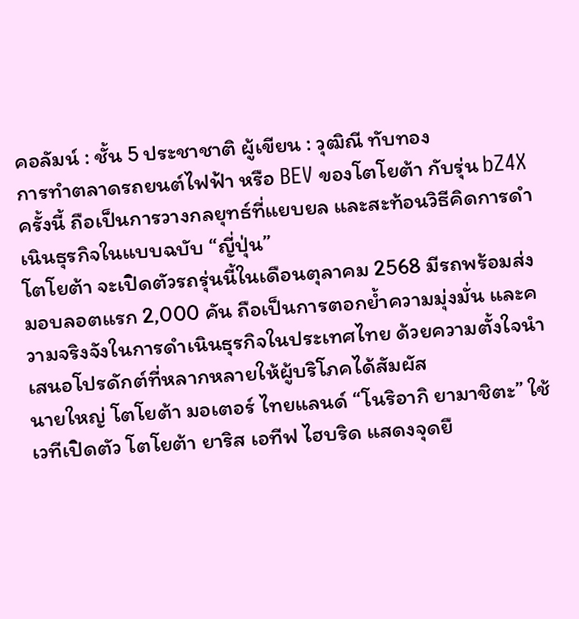คอลัมน์ : ชั้น 5 ประชาชาติ ผู้เขียน : วุฒิณี ทับทอง
การทำตลาดรถยนต์ไฟฟ้า หรือ BEV ของโตโยต้า กับรุ่น bZ4X ครั้งนี้ ถือเป็นการวางกลยุทธ์ที่แยบยล และสะท้อนวิธีคิดการดำเนินธุรกิจในแบบฉบับ “ญี่ปุ่น”
โตโยต้า จะเปิดตัวรถรุ่นนี้ในเดือนตุลาคม 2568 มีรถพร้อมส่งมอบลอตแรก 2,000 คัน ถือเป็นการตอกย้ำความมุ่งมั่น และความจริงจังในการดำเนินธุรกิจในประเทศไทย ด้วยความตั้งใจนำเสนอโปรดักต์ที่หลากหลายให้ผู้บริโภคได้สัมผัส
นายใหญ่ โตโยต้า มอเตอร์ ไทยแลนด์ “โนริอากิ ยามาชิตะ” ใช้เวทีเปิดตัว โตโยต้า ยาริส เอทีฟ ไฮบริด แสดงจุดยื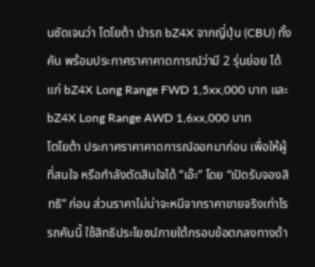นชัดเจนว่า โตโยต้า นำรถ bZ4X จากญี่ปุ่น (CBU) ทั้งคัน พร้อมประกาศราคาคาดการณ์ว่ามี 2 รุ่นย่อย ได้แก่ bZ4X Long Range FWD 1,5xx,000 บาท และ bZ4X Long Range AWD 1,6xx,000 บาท
โตโยต้า ประกาศราคาคาดการณ์ออกมาก่อน เพื่อให้ผู้ที่สนใจ หรือกำลังตัดสินใจได้ “เอ๊ะ” โดย “เปิดรับจองสิทธิ” ก่อน ส่วนราคาไม่น่าจะหนีจากราคาขายจริงเท่าไร
รถคันนี้ ใช้สิทธิประโยชน์ภายใต้กรอบข้อตกลงทางด้า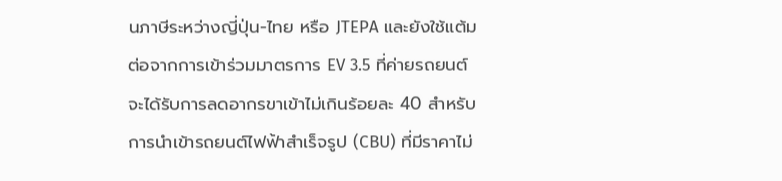นภาษีระหว่างญี่ปุ่น-ไทย หรือ JTEPA และยังใช้แต้มต่อจากการเข้าร่วมมาตรการ EV 3.5 ที่ค่ายรถยนต์ จะได้รับการลดอากรขาเข้าไม่เกินร้อยละ 40 สำหรับการนำเข้ารถยนต์ไฟฟ้าสำเร็จรูป (CBU) ที่มีราคาไม่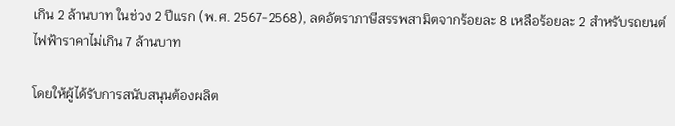เกิน 2 ล้านบาท ในช่วง 2 ปีแรก (พ.ศ. 2567-2568), ลดอัตราภาษีสรรพสามิตจากร้อยละ 8 เหลือร้อยละ 2 สำหรับรถยนต์ไฟฟ้าราคาไม่เกิน 7 ล้านบาท

โดยให้ผู้ได้รับการสนับสนุนต้องผลิต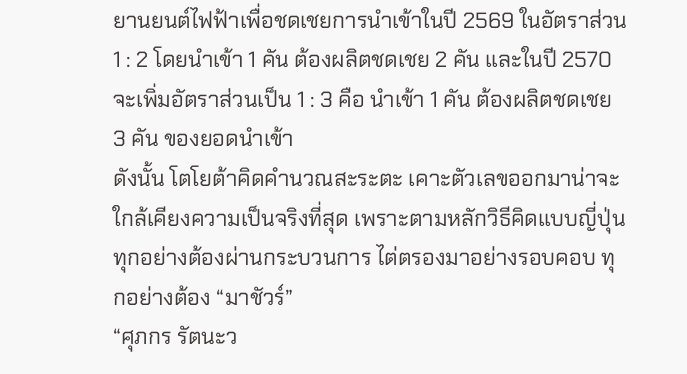ยานยนต์ไฟฟ้าเพื่อชดเชยการนำเข้าในปี 2569 ในอัตราส่วน 1 : 2 โดยนำเข้า 1 คัน ต้องผลิตชดเชย 2 คัน และในปี 2570 จะเพิ่มอัตราส่วนเป็น 1 : 3 คือ นำเข้า 1 คัน ต้องผลิตชดเชย 3 คัน ของยอดนำเข้า
ดังนั้น โตโยต้าคิดคำนวณสะระตะ เคาะตัวเลขออกมาน่าจะใกล้เคียงความเป็นจริงที่สุด เพราะตามหลักวิธีคิดแบบญี่ปุ่น ทุกอย่างต้องผ่านกระบวนการ ไต่ตรองมาอย่างรอบคอบ ทุกอย่างต้อง “มาชัวร์”
“ศุภกร รัตนะว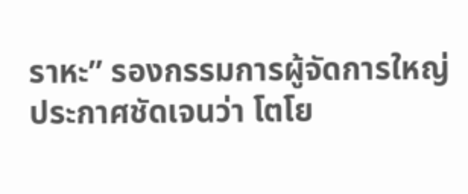ราหะ” รองกรรมการผู้จัดการใหญ่ ประกาศชัดเจนว่า โตโย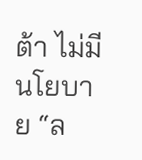ต้า ไม่มีนโยบาย “ล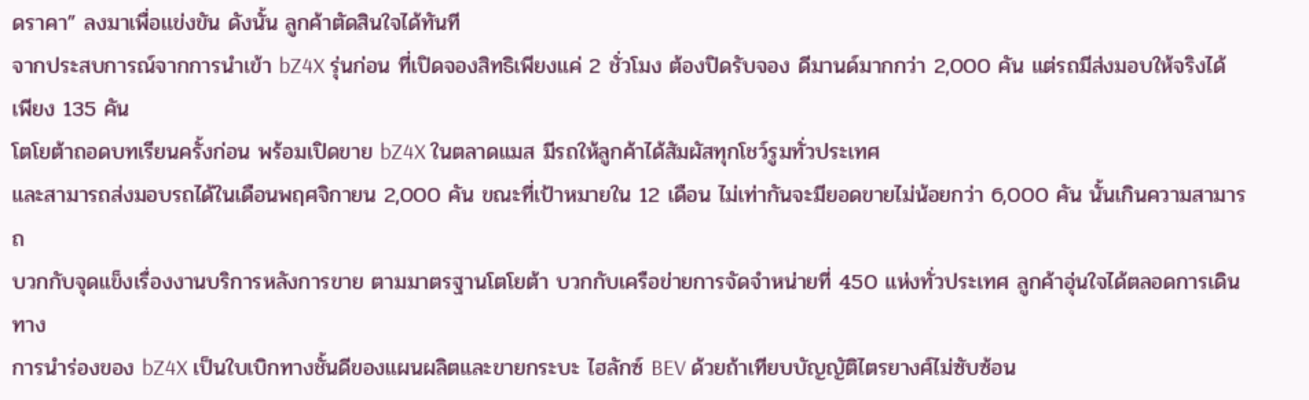ดราคา” ลงมาเพื่อเเข่งขัน ดังนั้น ลูกค้าตัดสินใจได้ทันที
จากประสบการณ์จากการนำเข้า bZ4X รุ่นก่อน ที่เปิดจองสิทธิเพียงแค่ 2 ชั่วโมง ต้องปิดรับจอง ดีมานด์มากกว่า 2,000 คัน แต่รถมีส่งมอบให้จริงได้เพียง 135 คัน
โตโยต้าถอดบทเรียนครั้งก่อน พร้อมเปิดขาย bZ4X ในตลาดแมส มีรถให้ลูกค้าได้สัมผัสทุกโชว์รูมทั่วประเทศ
และสามารถส่งมอบรถได้ในเดือนพฤศจิกายน 2,000 คัน ขณะที่เป้าหมายใน 12 เดือน ไม่เท่ากันจะมียอดขายไม่น้อยกว่า 6,000 คัน นั้นเกินความสามารถ
บวกกับจุดแข็งเรื่องงานบริการหลังการขาย ตามมาตรฐานโตโยต้า บวกกับเครือข่ายการจัดจำหน่ายที่ 450 แห่งทั่วประเทศ ลูกค้าอุ่นใจได้ตลอดการเดินทาง
การนำร่องของ bZ4X เป็นใบเบิกทางชั้นดีของแผนผลิตและขายกระบะ ไฮลักซ์ BEV ด้วยถ้าเทียบบัญญัติไตรยางศ์ไม่ซับซ้อน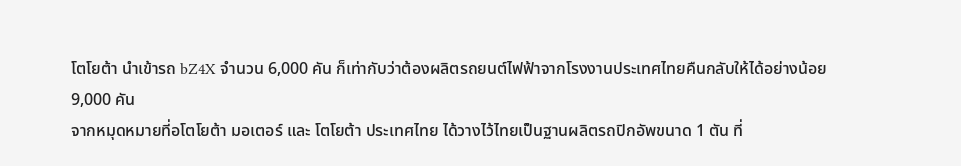โตโยต้า นำเข้ารถ bZ4X จำนวน 6,000 คัน ก็เท่ากับว่าต้องผลิตรถยนต์ไฟฟ้าจากโรงงานประเทศไทยคืนกลับให้ได้อย่างน้อย 9,000 คัน
จากหมุดหมายที่อโตโยต้า มอเตอร์ และ โตโยต้า ประเทศไทย ได้วางไว้ไทยเป็นฐานผลิตรถปิกอัพขนาด 1 ตัน ที่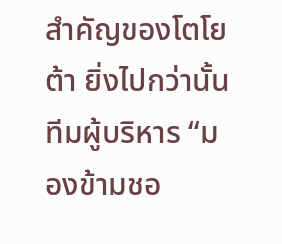สำคัญของโตโยต้า ยิ่งไปกว่านั้น ทีมผู้บริหาร “มองข้ามชอ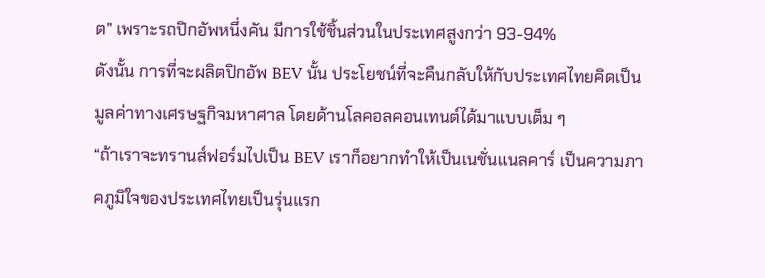ต” เพราะรถปิกอัพหนึ่งคัน มีการใช้ชิ้นส่วนในประเทศสูงกว่า 93-94%
ดังนั้น การที่จะผลิตปิกอัพ BEV นั้น ประโยชน์ที่จะคืนกลับให้กับประเทศไทยคิดเป็นมูลค่าทางเศรษฐกิจมหาศาล โดยด้านโลคอลคอนเทนต์ได้มาแบบเต็ม ๆ
“ถ้าเราจะทรานส์ฟอร์มไปเป็น BEV เราก็อยากทำให้เป็นเนชั่นแนลคาร์ เป็นความภาคภูมิใจของประเทศไทยเป็นรุ่นแรก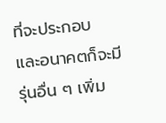ที่จะประกอบ และอนาคตก็จะมีรุ่นอื่น ๆ เพิ่ม